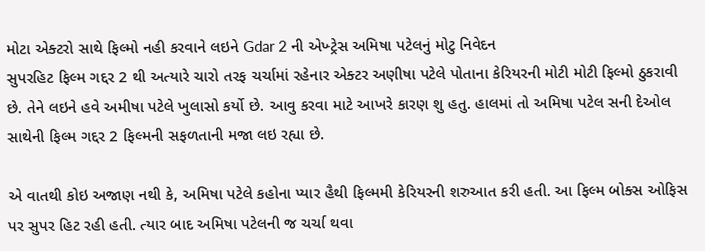મોટા એક્ટરો સાથે ફિલ્મો નહી કરવાને લઇને Gdar 2 ની એખ્ટ્રેસ અમિષા પટેલનું મોટુ નિવેદન
સુપરહિટ ફિલ્મ ગદ્દર 2 થી અત્યારે ચારો તરફ ચર્ચામાં રહેનાર એક્ટર અણીષા પટેલે પોતાના કેરિયરની મોટી મોટી ફિલ્મો ઠુકરાવી છે. તેને લઇને હવે અમીષા પટેલે ખુલાસો કર્યો છે. આવુ કરવા માટે આખરે કારણ શુ હતુ. હાલમાં તો અમિષા પટેલ સની દેઓલ સાથેની ફિલ્મ ગદ્દર 2 ફિલ્મની સફળતાની મજા લઇ રહ્યા છે.

એ વાતથી કોઇ અજાણ નથી કે, અમિષા પટેલે કહોના પ્યાર હૈથી ફિલ્મમી કેરિયરની શરુઆત કરી હતી. આ ફિલ્મ બોક્સ ઓફિસ પર સુપર હિટ રહી હતી. ત્યાર બાદ અમિષા પટેલની જ ચર્ચા થવા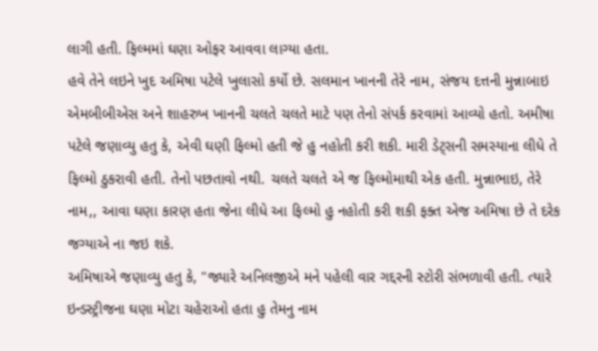લાગી હતી. ફિલ્મમાં ઘણા ઓફર આવવા લાગ્યા હતા.
હવે તેને લઇને ખુદ અમિષા પટેલે ખુલાસો કર્યો છે. સલમાન ખાનની તેરે નામ, સંજય દત્તની મુન્નાબાઇ એમબીબીએસ અને શાહરુખ ખાનની ચલતે ચલતે માટે પણ તેનો સંપર્ક કરવામાં આવ્યો હતો. અમીષા પટેલે જણાવ્યુ હતુ કે, એવી ઘણી ફિલ્મો હતી જે હુ નહોતી કરી શકી. મારી ડેટ્સની સમસ્યાના લીધે તે ફિલ્મો ઠુકરાવી હતી. તેનો પછતાવો નથી. ચલતે ચલતે એ જ ફિલ્મોમાથી એક હતી. મુન્નાભાઇ, તેરે નામ,, આવા ઘણા કારણ હતા જેના લીધે આ ફિલ્મો હુ નહોતી કરી શકી ફક્ત એજ અમિષા છે તે દરેક જગ્યાએ ના જઇ શકે.
અમિષાએ જણાવ્યુ હતુ કે, "જ્યારે અનિલજીએ મને પહેલી વાર ગદ્દરની સ્ટોરી સંભળાવી હતી. ત્યારે ઇન્ડસ્ટ્રીજના ઘણા મોટા ચહેરાઓ હતા હુ તેમનુ નામ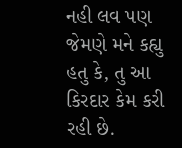નહી લવ પણ જેમણે મને કહ્યુ હતુ કે, તુ આ કિરદાર કેમ કરી રહી છે.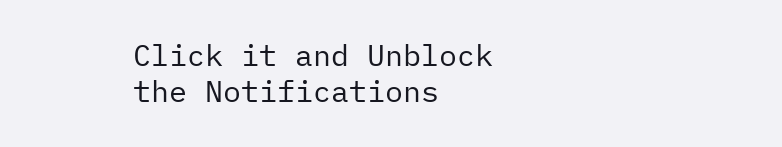Click it and Unblock the Notifications